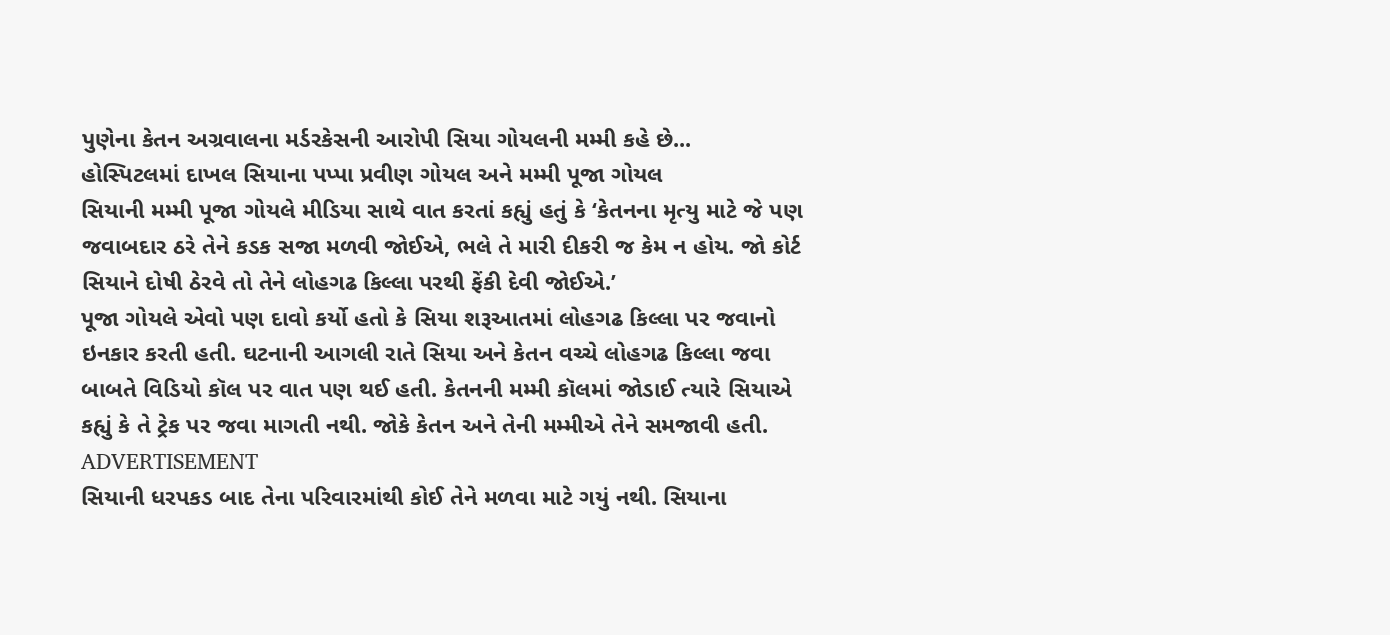પુણેના કેતન અગ્રવાલના મર્ડરકેસની આરોપી સિયા ગોયલની મમ્મી કહે છે...
હોસ્પિટલમાં દાખલ સિયાના પપ્પા પ્રવીણ ગોયલ અને મમ્મી પૂજા ગોયલ
સિયાની મમ્મી પૂજા ગોયલે મીડિયા સાથે વાત કરતાં કહ્યું હતું કે ‘કેતનના મૃત્યુ માટે જે પણ જવાબદાર ઠરે તેને કડક સજા મળવી જોઈએ, ભલે તે મારી દીકરી જ કેમ ન હોય. જો કોર્ટ સિયાને દોષી ઠેરવે તો તેને લોહગઢ કિલ્લા પરથી ફેંકી દેવી જોઈએ.’
પૂજા ગોયલે એવો પણ દાવો કર્યો હતો કે સિયા શરૂઆતમાં લોહગઢ કિલ્લા પર જવાનો ઇનકાર કરતી હતી. ઘટનાની આગલી રાતે સિયા અને કેતન વચ્ચે લોહગઢ કિલ્લા જવા બાબતે વિડિયો કૉલ પર વાત પણ થઈ હતી. કેતનની મમ્મી કૉલમાં જોડાઈ ત્યારે સિયાએ કહ્યું કે તે ટ્રેક પર જવા માગતી નથી. જોકે કેતન અને તેની મમ્મીએ તેને સમજાવી હતી.
ADVERTISEMENT
સિયાની ધરપકડ બાદ તેના પરિવારમાંથી કોઈ તેને મળવા માટે ગયું નથી. સિયાના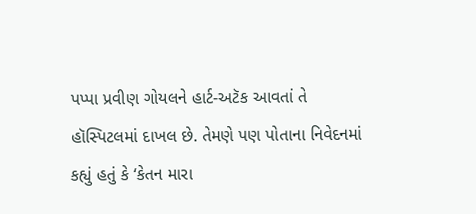પપ્પા પ્રવીણ ગોયલને હાર્ટ-અટૅક આવતાં તે હૉસ્પિટલમાં દાખલ છે. તેમણે પણ પોતાના નિવેદનમાં કહ્યું હતું કે ‘કેતન મારા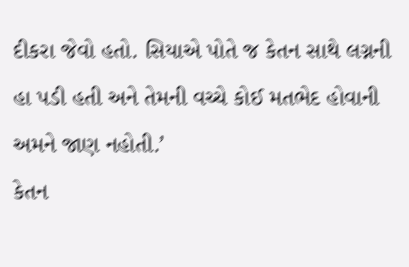દીકરા જેવો હતો. સિયાએ પોતે જ કેતન સાથે લગ્નની હા પડી હતી અને તેમની વચ્ચે કોઈ મતભેદ હોવાની અમને જાણ નહોતી.’
કેતન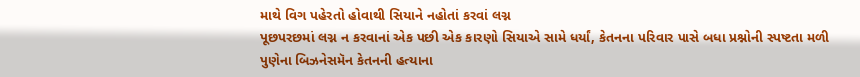માથે વિગ પહેરતો હોવાથી સિયાને નહોતાં કરવાં લગ્ન
પૂછપરછમાં લગ્ન ન કરવાનાં એક પછી એક કારણો સિયાએ સામે ધર્યાં, કેતનના પરિવાર પાસે બધા પ્રશ્નોની સ્પષ્ટતા મળી
પુણેના બિઝનેસમૅન કેતનની હત્યાના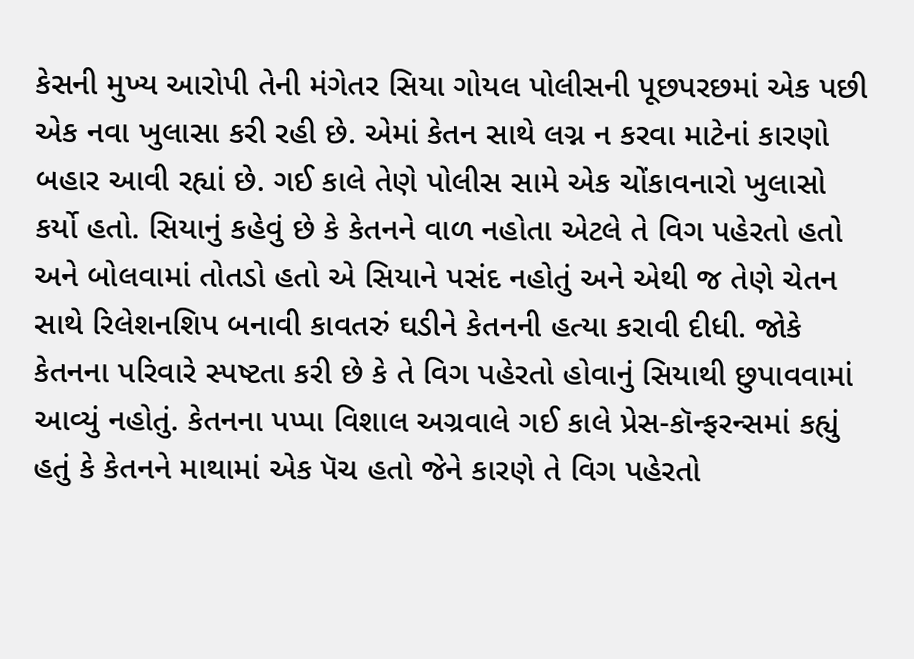કેસની મુખ્ય આરોપી તેની મંગેતર સિયા ગોયલ પોલીસની પૂછપરછમાં એક પછી એક નવા ખુલાસા કરી રહી છે. એમાં કેતન સાથે લગ્ન ન કરવા માટેનાં કારણો બહાર આવી રહ્યાં છે. ગઈ કાલે તેણે પોલીસ સામે એક ચોંકાવનારો ખુલાસો કર્યો હતો. સિયાનું કહેવું છે કે કેતનને વાળ નહોતા એટલે તે વિગ પહેરતો હતો અને બોલવામાં તોતડો હતો એ સિયાને પસંદ નહોતું અને એથી જ તેણે ચેતન સાથે રિલેશનશિપ બનાવી કાવતરું ઘડીને કેતનની હત્યા કરાવી દીધી. જોકે કેતનના પરિવારે સ્પષ્ટતા કરી છે કે તે વિગ પહેરતો હોવાનું સિયાથી છુપાવવામાં આવ્યું નહોતું. કેતનના પપ્પા વિશાલ અગ્રવાલે ગઈ કાલે પ્રેસ-કૉન્ફરન્સમાં કહ્યું હતું કે કેતનને માથામાં એક પૅચ હતો જેને કારણે તે વિગ પહેરતો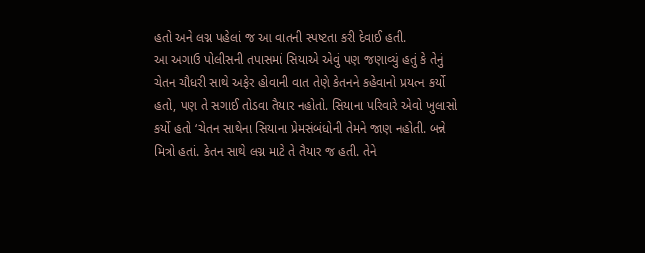હતો અને લગ્ન પહેલાં જ આ વાતની સ્પષ્ટતા કરી દેવાઈ હતી.
આ અગાઉ પોલીસની તપાસમાં સિયાએ એવું પણ જણાવ્યું હતું કે તેનું ચેતન ચૌધરી સાથે અફેર હોવાની વાત તેણે કેતનને કહેવાનો પ્રયત્ન કર્યો હતો, પણ તે સગાઈ તોડવા તૈયાર નહોતો. સિયાના પરિવારે એવો ખુલાસો કર્યો હતો ‘ચેતન સાથેના સિયાના પ્રેમસંબંધોની તેમને જાણ નહોતી. બન્ને મિત્રો હતાં. કેતન સાથે લગ્ન માટે તે તૈયાર જ હતી. તેને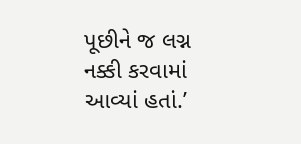પૂછીને જ લગ્ન નક્કી કરવામાં આવ્યાં હતાં.’